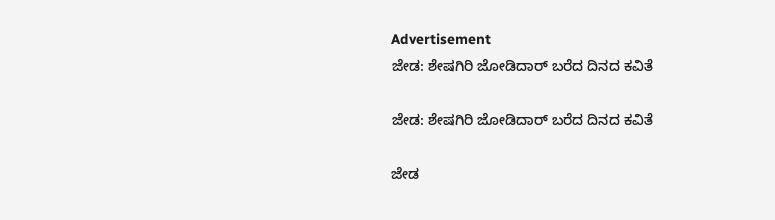Advertisement
ಜೇಡ: ಶೇಷಗಿರಿ ಜೋಡಿದಾರ್ ಬರೆದ ದಿನದ ಕವಿತೆ

ಜೇಡ: ಶೇಷಗಿರಿ ಜೋಡಿದಾರ್ ಬರೆದ ದಿನದ ಕವಿತೆ

ಜೇಡ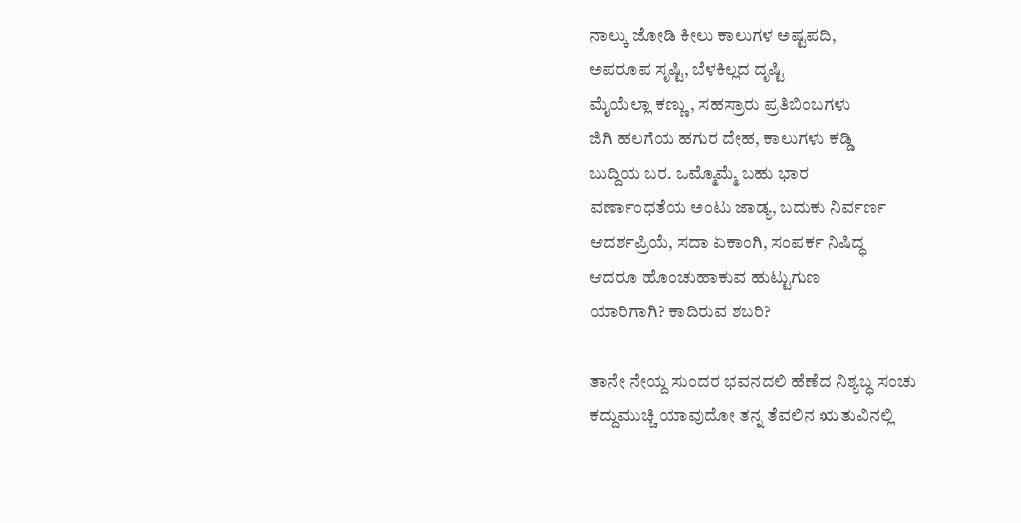ನಾಲ್ಕು ಜೋಡಿ ಕೀಲು ಕಾಲುಗಳ ಅಷ್ಟಪದಿ,
ಅಪರೂಪ ಸೃಷ್ಟಿ, ಬೆಳಕಿಲ್ಲದ ದೃಷ್ಟಿ
ಮೈಯೆಲ್ಲಾ ಕಣ್ಣು, ಸಹಸ್ರಾರು ಪ್ರತಿಬಿಂಬಗಳು
ಜಿಗಿ ಹಲಗೆಯ ಹಗುರ ದೇಹ, ಕಾಲುಗಳು ಕಡ್ಡಿ
ಬುದ್ದಿಯ ಬರ. ಒಮ್ಮೊಮ್ಮೆ ಬಹು ಭಾರ
ವರ್ಣಾಂಧತೆಯ ಅಂಟು ಜಾಡ್ಯ, ಬದುಕು ನಿರ್ವರ್ಣ
ಆದರ್ಶಪ್ರಿಯೆ, ಸದಾ ಏಕಾಂಗಿ, ಸಂಪರ್ಕ ನಿಷಿದ್ಧ
ಆದರೂ ಹೊಂಚುಹಾಕುವ ಹುಟ್ಟುಗುಣ
ಯಾರಿಗಾಗಿ? ಕಾದಿರುವ ಶಬರಿ?

ತಾನೇ ನೇಯ್ದ ಸುಂದರ ಭವನದಲಿ ಹೆಣೆದ ನಿಶ್ಯಬ್ಧ ಸಂಚು
ಕದ್ದುಮುಚ್ಚಿ ಯಾವುದೋ ತನ್ನ ತೆವಲಿನ ಋತುವಿನಲ್ಲಿ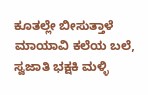ಕೂತಲ್ಲೇ ಬೀಸುತ್ತಾಳೆ ಮಾಯಾವಿ ಕಲೆಯ ಬಲೆ,
ಸ್ವಜಾತಿ ಭಕ್ಷಕಿ ಮಳ್ಳಿ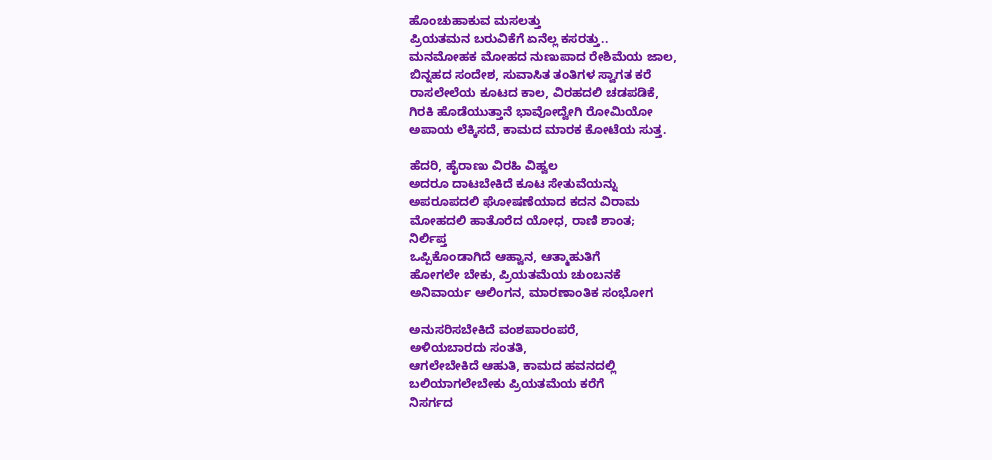ಹೊಂಚುಹಾಕುವ ಮಸಲತ್ತು
ಪ್ರಿಯತಮನ ಬರುವಿಕೆಗೆ ಏನೆಲ್ಲ ಕಸರತ್ತು..
ಮನಮೋಹಕ ಮೋಹದ ನುಣುಪಾದ ರೇಶಿಮೆಯ ಜಾಲ,
ಬಿನ್ನಹದ ಸಂದೇಶ, ಸುವಾಸಿತ ತಂತಿಗಳ ಸ್ವಾಗತ ಕರೆ
ರಾಸಲೇಲೆಯ ಕೂಟದ ಕಾಲ, ವಿರಹದಲಿ ಚಡಪಡಿಕೆ,
ಗಿರಕಿ ಹೊಡೆಯುತ್ತಾನೆ ಭಾವೋದ್ವೇಗಿ ರೋಮಿಯೋ
ಅಪಾಯ ಲೆಕ್ಕಿಸದೆ, ಕಾಮದ ಮಾರಕ ಕೋಟೆಯ ಸುತ್ತ.

ಹೆದರಿ, ಹೈರಾಣು ವಿರಹಿ ವಿಹ್ವಲ
ಅದರೂ ದಾಟಬೇಕಿದೆ ಕೂಟ ಸೇತುವೆಯನ್ನು
ಅಪರೂಪದಲಿ ಘೋಷಣೆಯಾದ ಕದನ ವಿರಾಮ
ಮೋಹದಲಿ ಹಾತೊರೆದ ಯೋಧ, ರಾಣಿ ಶಾಂತ;
ನಿರ್ಲಿಪ್ತ
ಒಪ್ಪಿಕೊಂಡಾಗಿದೆ ಆಹ್ವಾನ, ಆತ್ಮಾಹುತಿಗೆ
ಹೋಗಲೇ ಬೇಕು, ಪ್ರಿಯತಮೆಯ ಚುಂಬನಕೆ
ಅನಿವಾರ್ಯ ಆಲಿಂಗನ, ಮಾರಣಾಂತಿಕ ಸಂಭೋಗ

ಅನುಸರಿಸಬೇಕಿದೆ ವಂಶಪಾರಂಪರೆ,
ಅಳಿಯಬಾರದು ಸಂತತಿ,
ಆಗಲೇಬೇಕಿದೆ ಆಹುತಿ, ಕಾಮದ ಹವನದಲ್ಲಿ
ಬಲಿಯಾಗಲೇಬೇಕು ಪ್ರಿಯತಮೆಯ ಕರೆಗೆ
ನಿಸರ್ಗದ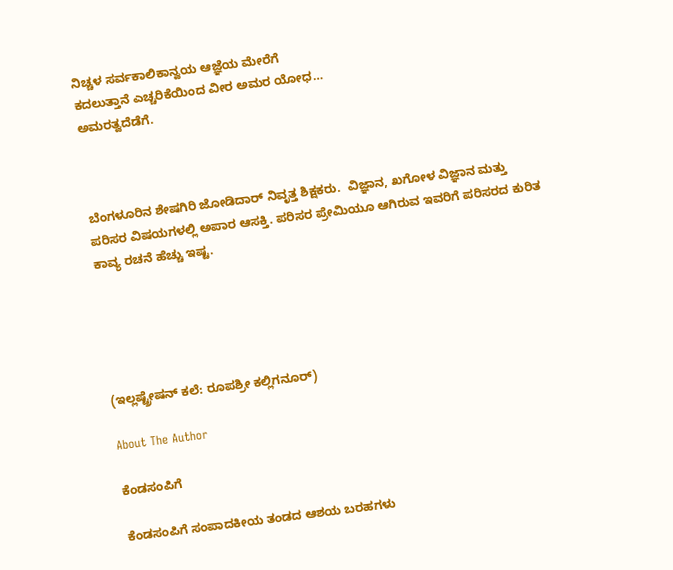ನಿಚ್ಚಳ ಸರ್ವಕಾಲಿಕಾನ್ವಯ ಆಜ್ಞೆಯ ಮೇರೆಗೆ
ಕದಲುತ್ತಾನೆ ಎಚ್ಚರಿಕೆಯಿಂದ ವೀರ ಅಮರ ಯೋಧ…
ಅಮರತ್ವದೆಡೆಗೆ.



ಬೆಂಗಳೂರಿನ ಶೇಷಗಿರಿ ಜೋಡಿದಾರ್ ನಿವೃತ್ತ ಶಿಕ್ಷಕರು.  ವಿಜ್ಞಾನ, ಖಗೋಳ ವಿಜ್ಞಾನ ಮತ್ತು ಪರಿಸರ ವಿಷಯಗಳಲ್ಲಿ ಅಪಾರ ಆಸಕ್ತಿ. ಪರಿಸರ ಪ್ರೇಮಿಯೂ ಆಗಿರುವ ಇವರಿಗೆ ಪರಿಸರದ ಕುರಿತ ಕಾವ್ಯ ರಚನೆ ಹೆಚ್ಚು ಇಷ್ಟ.





(ಇಲ್ಲಷ್ಟ್ರೇಷನ್ ಕಲೆ: ರೂಪಶ್ರೀ ಕಲ್ಲಿಗನೂರ್)

About The Author

ಕೆಂಡಸಂಪಿಗೆ

ಕೆಂಡಸಂಪಿಗೆ ಸಂಪಾದಕೀಯ ತಂಡದ ಆಶಯ ಬರಹಗಳು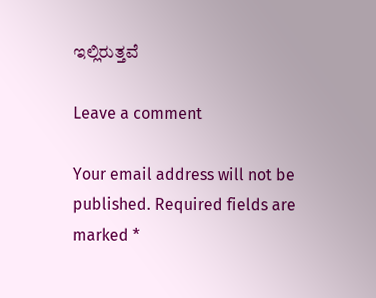ಇಲ್ಲಿರುತ್ತವೆ

Leave a comment

Your email address will not be published. Required fields are marked *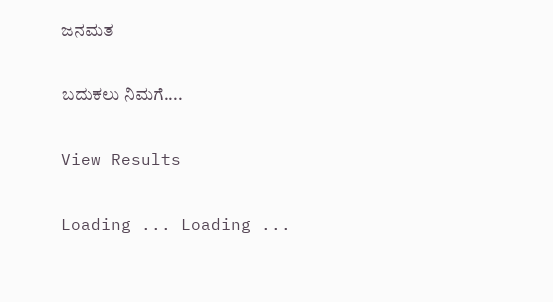ಜನಮತ

ಬದುಕಲು ನಿಮಗೆ....

View Results

Loading ... Loading ...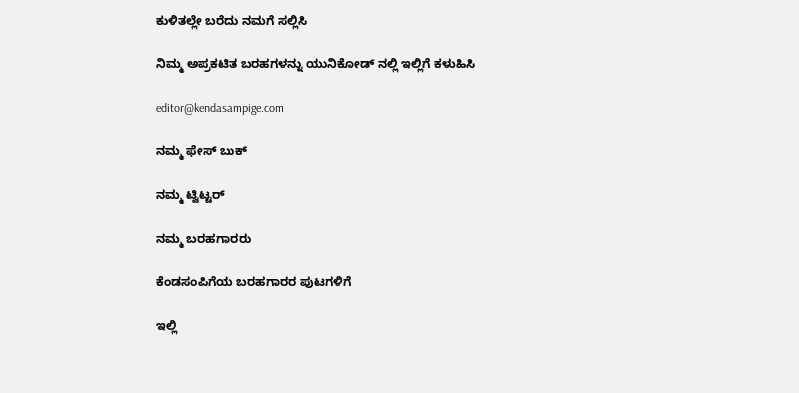ಕುಳಿತಲ್ಲೇ ಬರೆದು ನಮಗೆ ಸಲ್ಲಿಸಿ

ನಿಮ್ಮ ಅಪ್ರಕಟಿತ ಬರಹಗಳನ್ನು ಯುನಿಕೋಡ್ ನಲ್ಲಿ ಇಲ್ಲಿಗೆ ಕಳುಹಿಸಿ

editor@kendasampige.com

ನಮ್ಮ ಫೇಸ್ ಬುಕ್

ನಮ್ಮ ಟ್ವಿಟ್ಟರ್

ನಮ್ಮ ಬರಹಗಾರರು

ಕೆಂಡಸಂಪಿಗೆಯ ಬರಹಗಾರರ ಪುಟಗಳಿಗೆ

ಇಲ್ಲಿ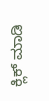ಕ್ಲಿಕ್ ಮಾಡಿ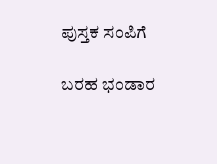ಪುಸ್ತಕ ಸಂಪಿಗೆ

ಬರಹ ಭಂಡಾರ